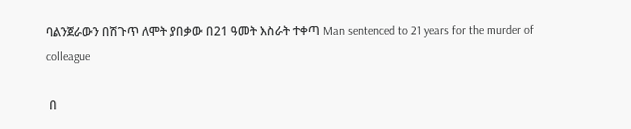ባልንጀራውን በሽጉጥ ለሞት ያበቃው በ21 ዓመት እስራት ተቀጣ Man sentenced to 21 years for the murder of colleague

 በ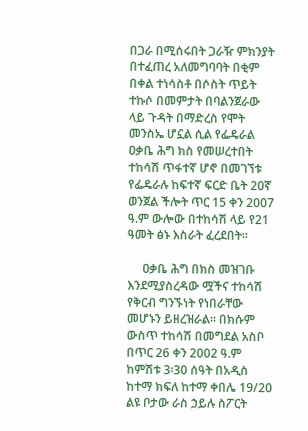በጋራ በሚሰሩበት ጋራዥ ምክንያት በተፈጠረ አለመግባባት በቂም በቀል ተነሳስቶ በሶስት ጥይት ተኩሶ በመምታት በባልንጀራው ላይ ጉዳት በማድረስ የሞት መንስኤ ሆኗል ሲል የፌዴራል ዐቃቤ ሕግ ክስ የመሠረተበት ተከሳሽ ጥፋተኛ ሆኖ በመገኘቱ የፌዴራሉ ከፍተኛ ፍርድ ቤት 20ኛ ወንጀል ችሎት ጥር 15 ቀን 2007 ዓ.ም ውሎው በተከሳሽ ላይ የ21 ዓመት ፅኑ እስራት ፈረደበት።

     ዐቃቤ ሕግ በክስ መዝገቡ እንደሚያስረዳው ሟችና ተከሳሽ የቅርብ ግንኙነት የነበራቸው መሆኑን ይዘረዝራል። በክሱም ውስጥ ተከሳሽ በመግደል አስቦ በጥር 26 ቀን 2002 ዓ.ም ከምሽቱ 3፡30 ሰዓት በአዲስ ከተማ ክፍለ ከተማ ቀበሌ 19/20 ልዩ ቦታው ራስ ኃይሉ ስፖርት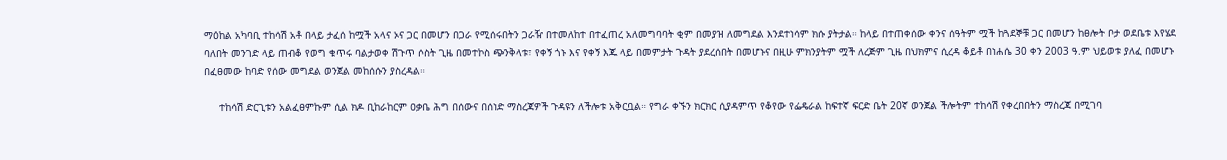ማዕከል አካባቢ ተከሳሽ አቶ በላይ ታፈሰ ከሟች አላና ኦና ጋር በመሆን በጋራ የሚሰሩበትን ጋራዥ በተመለከተ በተፈጠረ አለመግባባት ቂም በመያዝ ለመግደል እንደተነሳም ክሱ ያትታል። ከላይ በተጠቀሰው ቀንና ሰዓትም ሟች ከጓደኞቹ ጋር በመሆን ከፀሎት ቦታ ወደቤቱ እየሄደ ባለበት መንገድ ላይ ጠብቆ የወግ ቁጥሩ ባልታወቀ ሽጉጥ ሶስት ጊዜ በመተኮስ ጭንቅላቱ፣ የቀኝ ጎኑ እና የቀኝ እጁ ላይ በመምታት ጉዳት ያደረሰበት በመሆኑና በዚሁ ምክንያትም ሟች ለረጅም ጊዜ በህክምና ሲረዳ ቆይቶ በነሐሴ 30 ቀን 2003 ዓ.ም ህይወቱ ያለፈ በመሆኑ በፈፀመው ከባድ የሰው መግደል ወንጀል መከሰሱን ያስረዳል።

     ተከሳሽ ድርጊቱን አልፈፀምኩም ሲል ክዶ ቢከራከርም ዐቃቤ ሕግ በሰውና በሰነድ ማስረጃዎች ጉዳዩን ለችሎቱ አቅርቧል። የግራ ቀኙን ክርክር ሲያዳምጥ የቆየው የፌዴራል ከፍተኛ ፍርድ ቤት 20ኛ ወንጀል ችሎትም ተከሳሽ የቀረበበትን ማስረጃ በሚገባ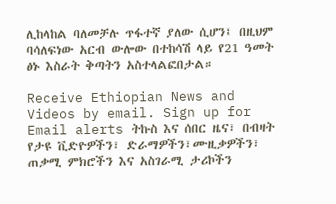ሊከላከል ባለመቻሉ ጥፋተኛ ያለው ሲሆን፤ በዚህም ባሳለፍነው አርብ ውሎው በተከሳሽ ላይ የ21 ዓመት ፅኑ እስራት ቅጣትን አስተላልፎበታል።

Receive Ethiopian News and Videos by email. Sign up for Email alerts ትኩስ እና ሰበር ዜና፣ በብዛት የታዩ ቪድዮዎችን፣ ድራማዎችን፣ሙዚቃዎችን፣ ጠቃሚ ምክሮችን እና አስገራሚ ታሪኮችን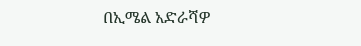በኢሜል አድራሻዎ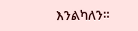እንልካለን።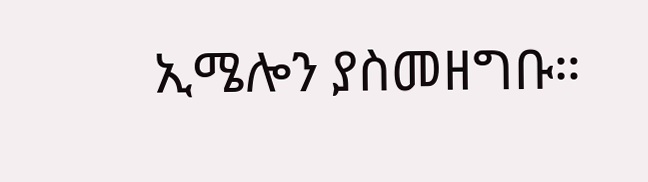ኢሜሎን ያስመዘግቡ።